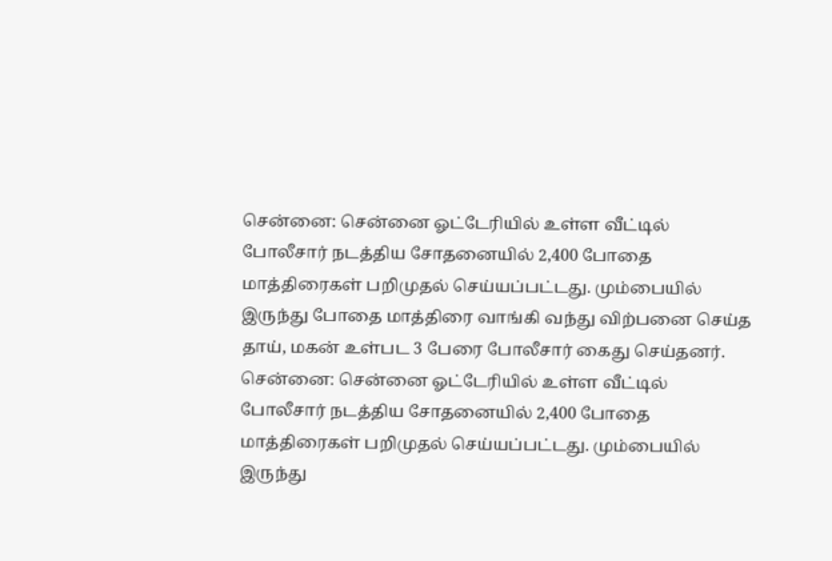சென்னை: சென்னை ஓட்டேரியில் உள்ள வீட்டில் போலீசார் நடத்திய சோதனையில் 2,400 போதை மாத்திரைகள் பறிமுதல் செய்யப்பட்டது. மும்பையில் இருந்து போதை மாத்திரை வாங்கி வந்து விற்பனை செய்த தாய், மகன் உள்பட 3 பேரை போலீசார் கைது செய்தனர்.
சென்னை: சென்னை ஓட்டேரியில் உள்ள வீட்டில் போலீசார் நடத்திய சோதனையில் 2,400 போதை மாத்திரைகள் பறிமுதல் செய்யப்பட்டது. மும்பையில் இருந்து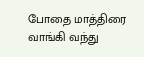போதை மாத்திரை வாங்கி வந்து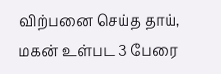விற்பனை செய்த தாய், மகன் உள்பட 3 பேரை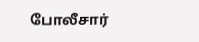போலீசார்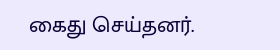கைது செய்தனர்.